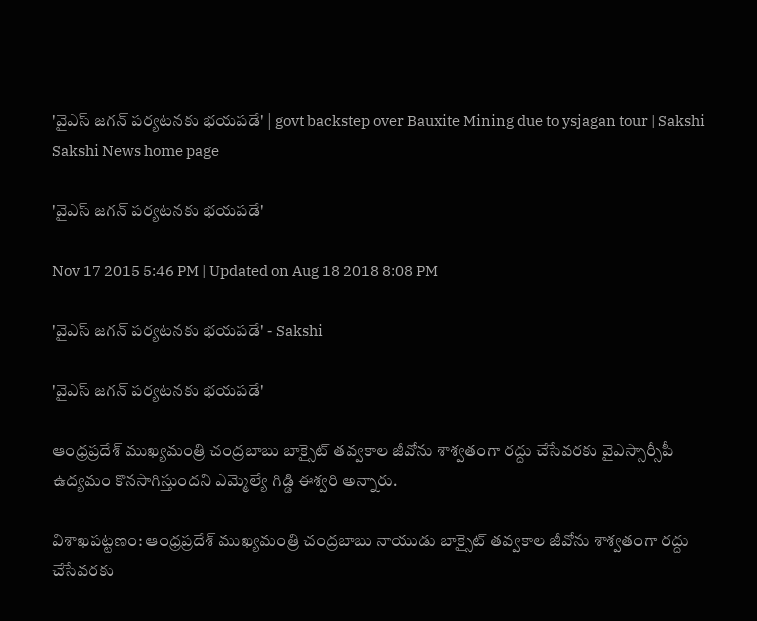'వైఎస్ జగన్ పర్యటనకు భయపడే' | govt backstep over Bauxite Mining due to ysjagan tour | Sakshi
Sakshi News home page

'వైఎస్ జగన్ పర్యటనకు భయపడే'

Nov 17 2015 5:46 PM | Updated on Aug 18 2018 8:08 PM

'వైఎస్ జగన్ పర్యటనకు భయపడే' - Sakshi

'వైఎస్ జగన్ పర్యటనకు భయపడే'

ఆంధ్రప్రదేశ్ ముఖ్యమంత్రి చంద్రబాబు బాక్సైట్ తవ్వకాల జీవోను శాశ్వతంగా రద్దు చేసేవరకు వైఎస్సార్సీపీ ఉద్యమం కొనసాగిస్తుందని ఎమ్మెల్యే గిడ్డి ఈశ్వరి అన్నారు.

విశాఖపట్టణం: ఆంధ్రప్రదేశ్ ముఖ్యమంత్రి చంద్రబాబు నాయుడు బాక్సైట్ తవ్వకాల జీవోను శాశ్వతంగా రద్దు చేసేవరకు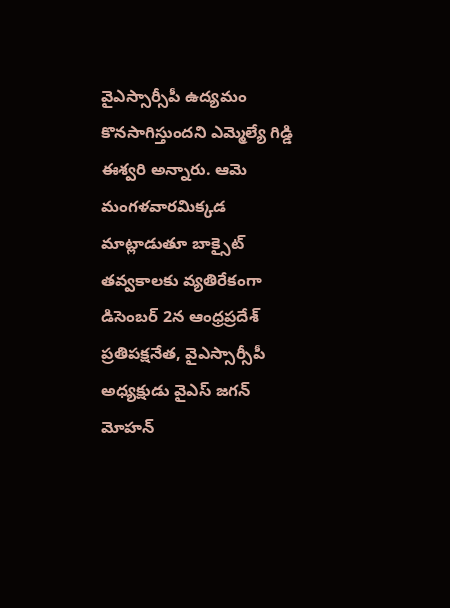వైఎస్సార్సీపీ ఉద్యమం కొనసాగిస్తుందని ఎమ్మెల్యే గిడ్డి ఈశ్వరి అన్నారు. ఆమె మంగళవారమిక్కడ మాట్లాడుతూ బాక్సైట్ తవ్వకాలకు వ్యతిరేకంగా డిసెంబర్ 2న ఆంధ్రప్రదేశ్ ప్రతిపక్షనేత, వైఎస్సార్సీపీ అధ్యక్షుడు వైఎస్ జగన్ మోహన్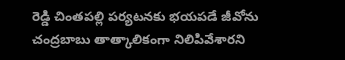రెడ్డి చింతపల్లి పర్యటనకు భయపడే జీవోను చంద్రబాబు తాత్కాలికంగా నిలిపివేశారని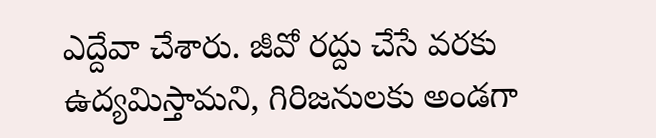ఎద్దేవా చేశారు. జీవో రద్దు చేసే వరకు ఉద్యమిస్తామని, గిరిజనులకు అండగా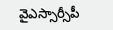వైఎస్సార్సీపీ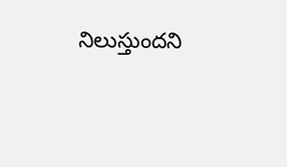నిలుస్తుందని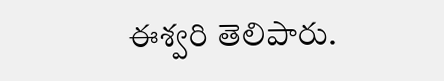ఈశ్వరి తెలిపారు.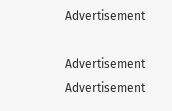Advertisement

Advertisement
Advertisement